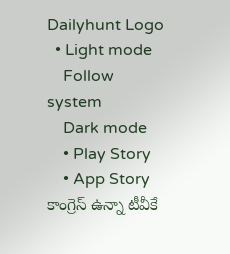Dailyhunt Logo
  • Light mode
    Follow system
    Dark mode
    • Play Story
    • App Story
కాంగ్రెస్ ఉన్నా టీవీకే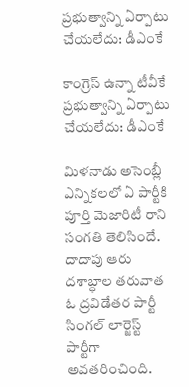ప్రభుత్వాన్ని ఏర్పాటు చేయలేదు: డీఎంకే

కాంగ్రెస్ ఉన్నా టీవీకే ప్రభుత్వాన్ని ఏర్పాటు చేయలేదు: డీఎంకే

మిళనాడు అసెంబ్లీ ఎన్నికలలో ఏ పార్టీకి పూర్తి మెజారిటీ రాని సంగతి తెలిసిందే. దాదాపు ఆరు దశాబ్ధాల తరువాత ఓ ద్రవిడేతర పార్టీ సింగల్ లార్జెస్ట్ పార్టీగా అవతరించింది.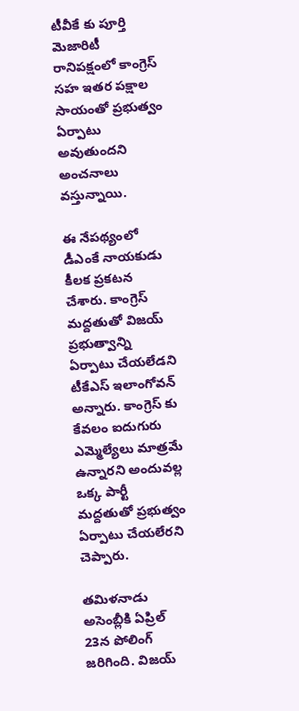టీవీకే కు పూర్తి మెజారిటీ రానిపక్షంలో కాంగ్రెస్ సహ ఇతర పక్షాల సాయంతో ప్రభుత్వం ఏర్పాటు అవుతుందని అంచనాలు వస్తున్నాయి.

ఈ నేపథ్యంలో డీఎంకే నాయకుడు కీలక ప్రకటన చేశారు. కాంగ్రెస్ మద్దతుతో విజయ్ ప్రభుత్వాన్ని ఏర్పాటు చేయలేడని టీకేఎస్ ఇలాంగోవన్ అన్నారు. కాంగ్రెస్ కు కేవలం ఐదుగురు ఎమ్మెల్యేలు మాత్రమే ఉన్నారని అందువల్ల ఒక్క పార్టీ మద్దతుతో ప్రభుత్వం ఏర్పాటు చేయలేరని చెప్పారు.

తమిళనాడు అసెంబ్లీకి ఏప్రిల్ 23న పోలింగ్ జరిగింది. విజయ్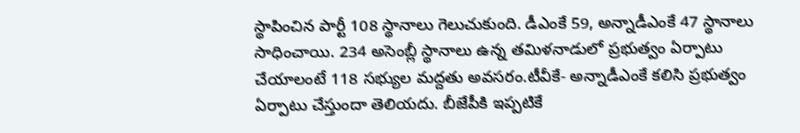స్థాపించిన పార్టీ 108 స్థానాలు గెలుచుకుంది. డీఎంకే 59, అన్నాడీఎంకే 47 స్థానాలు సాధించాయి. 234 అసెంబ్లీ స్థానాలు ఉన్న తమిళనాడులో ప్రభుత్వం ఏర్పాటు చేయాలంటే 118 సభ్యుల మద్దతు అవసరం.టీవీకే- అన్నాడీఎంకే కలిసి ప్రభుత్వం ఏర్పాటు చేస్తుందా తెలియదు. బీజేపీకి ఇప్పటికే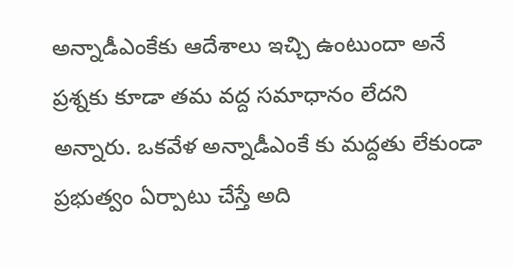అన్నాడీఎంకేకు ఆదేశాలు ఇచ్చి ఉంటుందా అనే ప్రశ్నకు కూడా తమ వద్ద సమాధానం లేదని అన్నారు. ఒకవేళ అన్నాడీఎంకే కు మద్దతు లేకుండా ప్రభుత్వం ఏర్పాటు చేస్తే అది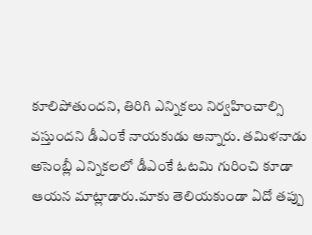కూలిపోతుందని, తిరిగి ఎన్నికలు నిర్వహించాల్సి వస్తుందని డీఎంకే నాయకుడు అన్నారు. తమిళనాడు అసెంబ్లీ ఎన్నికలలో డీఎంకే ఓటమి గురించి కూడా ఆయన మాట్లాడారు.మాకు తెలియకుండా ఏదో తప్పు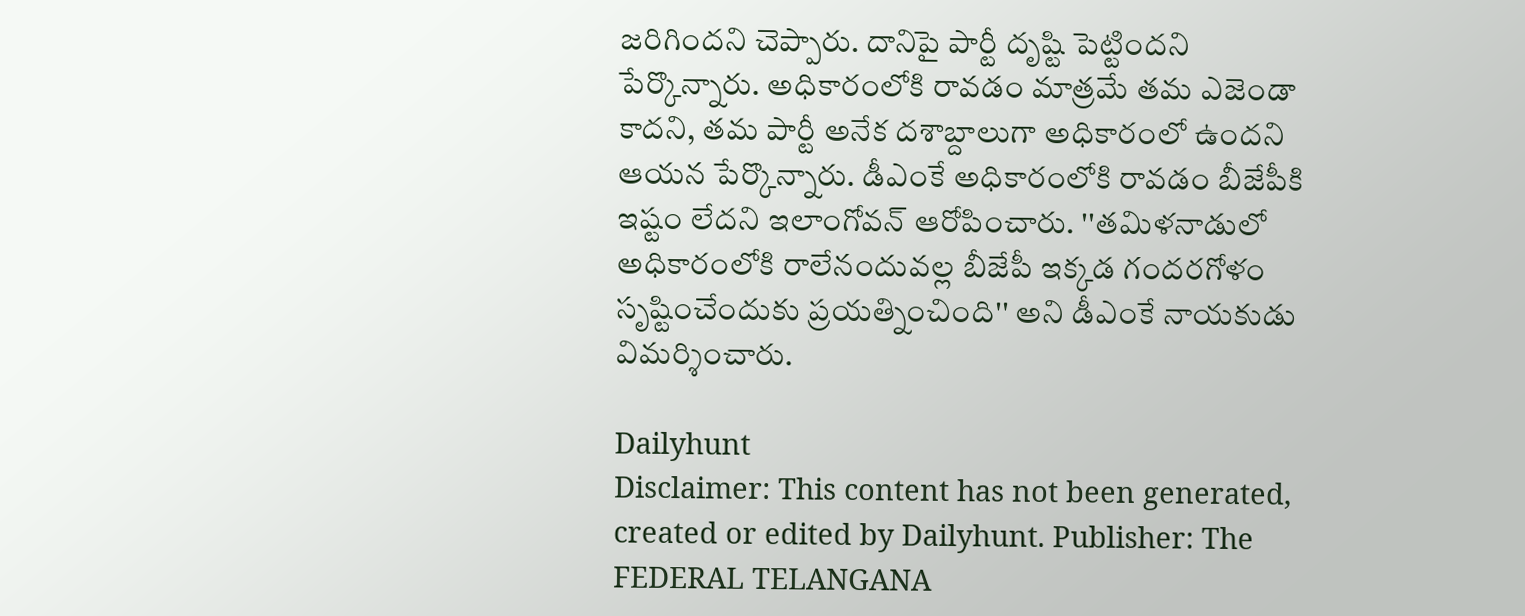జరిగిందని చెప్పారు. దానిపై పార్టీ దృష్టి పెట్టిందని పేర్కొన్నారు. అధికారంలోకి రావడం మాత్రమే తమ ఎజెండా కాదని, తమ పార్టీ అనేక దశాబ్దాలుగా అధికారంలో ఉందని ఆయన పేర్కొన్నారు. డీఎంకే అధికారంలోకి రావడం బీజేపీకి ఇష్టం లేదని ఇలాంగోవన్ ఆరోపించారు. ''తమిళనాడులో అధికారంలోకి రాలేనందువల్ల బీజేపీ ఇక్కడ గందరగోళం సృష్టించేందుకు ప్రయత్నించింది'' అని డీఎంకే నాయకుడు విమర్శించారు.

Dailyhunt
Disclaimer: This content has not been generated, created or edited by Dailyhunt. Publisher: The FEDERAL TELANGANA